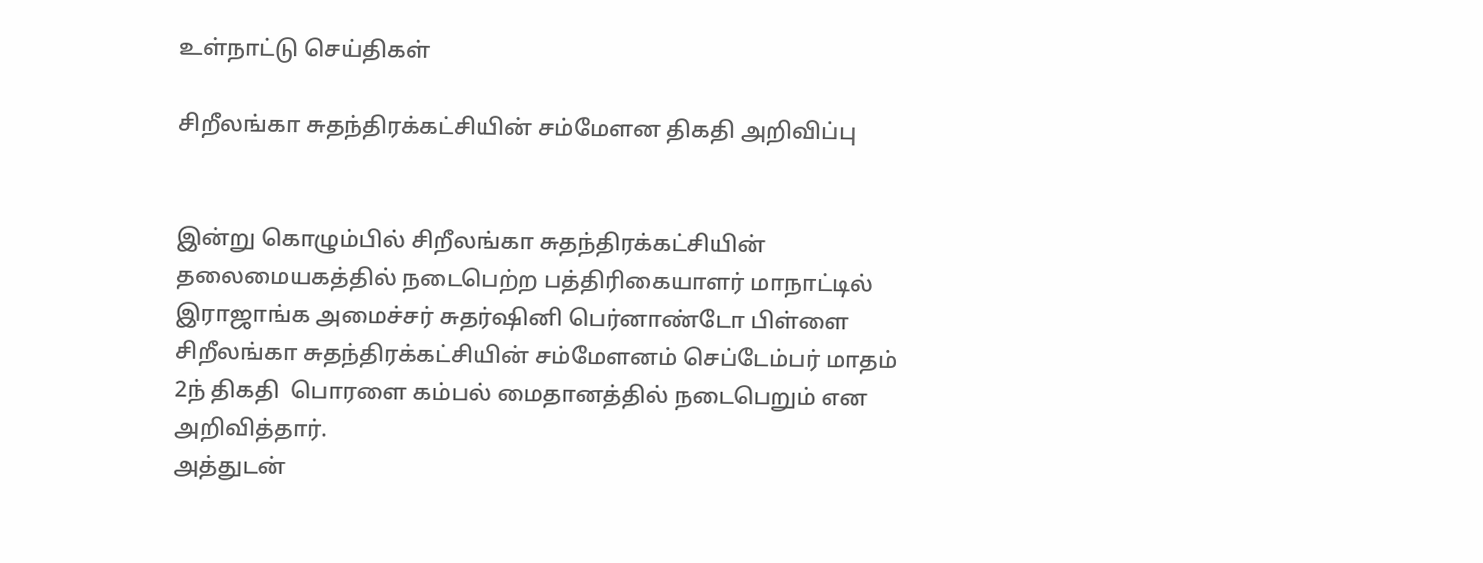உள்நாட்டு செய்திகள்

சிறீலங்கா சுதந்திரக்கட்சியின் சம்மேளன திகதி அறிவிப்பு


இன்று கொழும்பில் சிறீலங்கா சுதந்திரக்கட்சியின் தலைமையகத்தில் நடைபெற்ற பத்திரிகையாளர் மாநாட்டில் இராஜாங்க அமைச்சர் சுதர்ஷினி பெர்னாண்டோ பிள்ளை சிறீலங்கா சுதந்திரக்கட்சியின் சம்மேளனம் செப்டேம்பர் மாதம் 2ந் திகதி  பொரளை கம்பல் மைதானத்தில் நடைபெறும் என அறிவித்தார்.
அத்துடன்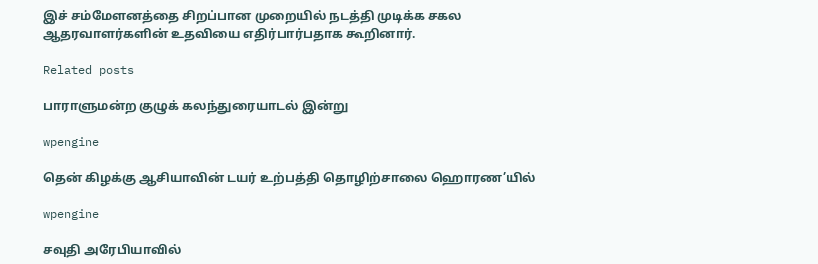இச் சம்மேளனத்தை சிறப்பான முறையில் நடத்தி முடிக்க சகல ஆதரவாளர்களின் உதவியை எதிர்பார்பதாக கூறினார்.

Related posts

பாராளுமன்ற குழுக் கலந்துரையாடல் இன்று

wpengine

தென் கிழக்கு ஆசியாவின் டயர் உற்பத்தி தொழிற்சாலை ஹொரண’யில்

wpengine

சவுதி அரேபியாவில்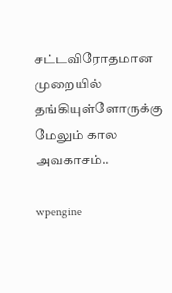சட்டவிரோதமான முறையில் தங்கியுள்ளோருக்கு மேலும் கால அவகாசம்..

wpengine